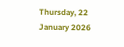Thursday, 22 January 2026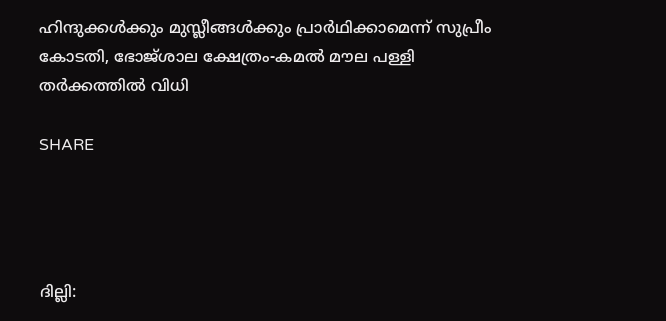ഹിന്ദുക്കള്‍ക്കും മുസ്ലീങ്ങള്‍ക്കും പ്രാര്‍ഥിക്കാമെന്ന് സുപ്രീം കോടതി, ഭോജ്ശാല ക്ഷേത്രം-കമൽ മൗല പള്ളി തര്‍ക്കത്തില്‍ വിധി

SHARE




ദില്ലി: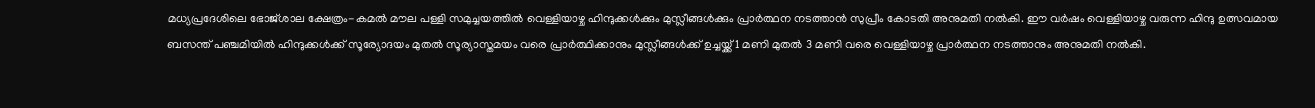മധ്യപ്രദേശിലെ ഭോജ്ശാല ക്ഷേത്രം-കമൽ മൗല പള്ളി സമുച്ചയത്തിൽ വെള്ളിയാഴ്ച ഹിന്ദുക്കൾക്കും മുസ്ലീങ്ങൾക്കും പ്രാർത്ഥന നടത്താൻ സുപ്രീം കോടതി അനുമതി നൽകി. ഈ വർഷം വെള്ളിയാഴ്ച വരുന്ന ഹിന്ദു ഉത്സവമായ ബസന്ത് പഞ്ചമിയിൽ ഹിന്ദുക്കള്‍ക്ക് സൂര്യോദയം മുതൽ സൂര്യാസ്തമയം വരെ പ്രാർത്ഥിക്കാനും മുസ്ലീങ്ങൾക്ക് ഉച്ചയ്ക്ക് 1 മണി മുതൽ 3 മണി വരെ വെള്ളിയാഴ്ച പ്രാർത്ഥന നടത്താനും അനുമതി നല്‍കി.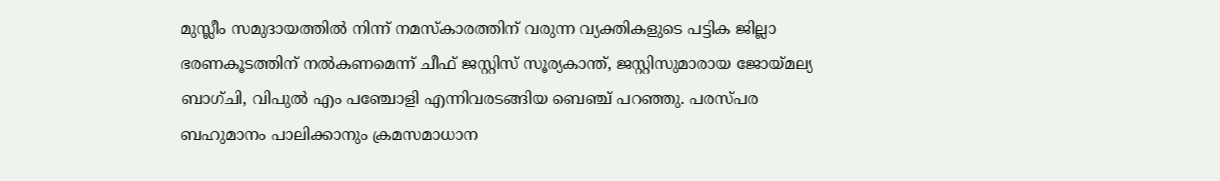മുസ്ലീം സമുദായത്തിൽ നിന്ന് നമസ്കാരത്തിന് വരുന്ന വ്യക്തികളുടെ പട്ടിക ജില്ലാ ഭരണകൂടത്തിന് നൽകണമെന്ന് ചീഫ് ജസ്റ്റിസ് സൂര്യകാന്ത്, ജസ്റ്റിസുമാരായ ജോയ്മല്യ ബാഗ്ചി, വിപുൽ എം പഞ്ചോളി എന്നിവരടങ്ങിയ ബെഞ്ച് പറഞ്ഞു. പരസ്പര ബഹുമാനം പാലിക്കാനും ക്രമസമാധാന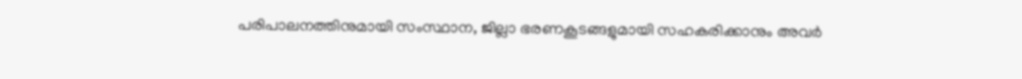പരിപാലനത്തിനുമായി സംസ്ഥാന, ജില്ലാ ഭരണകൂടങ്ങളുമായി സഹകരിക്കാനും അവർ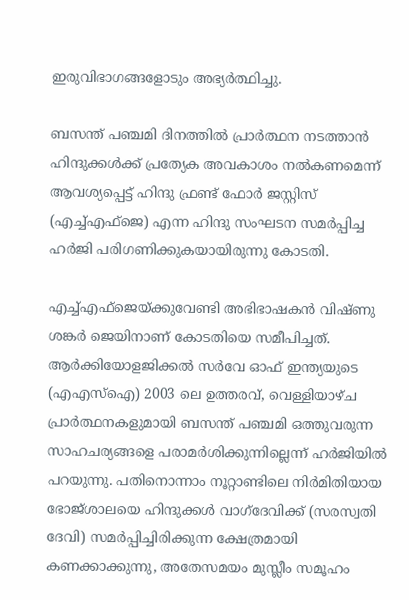ഇരുവിഭാഗങ്ങളോടും അഭ്യർത്ഥിച്ചു.

ബസന്ത് പഞ്ചമി ദിനത്തിൽ പ്രാർത്ഥന നടത്താൻ ഹിന്ദുക്കൾക്ക് പ്രത്യേക അവകാശം നൽകണമെന്ന് ആവശ്യപ്പെട്ട് ഹിന്ദു ഫ്രണ്ട് ഫോർ ജസ്റ്റിസ് (എച്ച്എഫ്ജെ) എന്ന ഹിന്ദു സംഘടന സമർപ്പിച്ച ഹർജി പരിഗണിക്കുകയായിരുന്നു കോടതി.

എച്ച്എഫ്ജെയ്ക്കുവേണ്ടി അഭിഭാഷകൻ വിഷ്ണു ശങ്കർ ജെയിനാണ് കോടതിയെ സമീപിച്ചത്. ആർക്കിയോളജിക്കൽ സർവേ ഓഫ് ഇന്ത്യയുടെ (എഎസ്ഐ) 2003 ലെ ഉത്തരവ്, വെള്ളിയാഴ്ച പ്രാർത്ഥനകളുമായി ബസന്ത് പഞ്ചമി ഒത്തുവരുന്ന സാഹചര്യങ്ങളെ പരാമര്‍ശിക്കുന്നില്ലെന്ന് ഹർജിയിൽ പറയുന്നു. പതിനൊന്നാം നൂറ്റാണ്ടിലെ നിര്‍മിതിയായ ഭോജ്ശാലയെ ഹിന്ദുക്കൾ വാഗ്ദേവിക്ക് (സരസ്വതി ദേവി) സമർപ്പിച്ചിരിക്കുന്ന ക്ഷേത്രമായി കണക്കാക്കുന്നു, അതേസമയം മുസ്ലീം സമൂഹം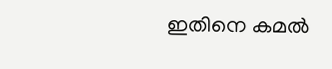ഇതിനെ കമൽ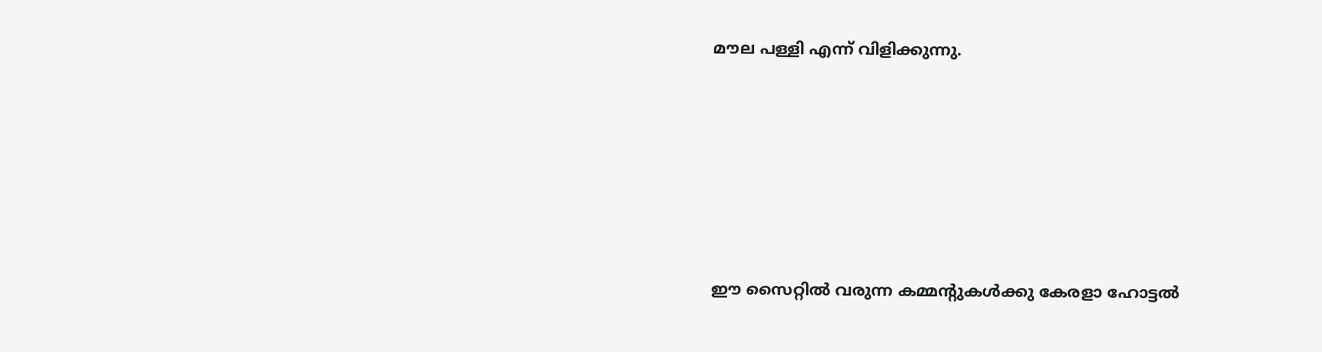മൗല പള്ളി എന്ന് വിളിക്കുന്നു.








ഈ സൈറ്റിൽ വരുന്ന കമ്മന്റുകൾക്കു കേരളാ ഹോട്ടൽ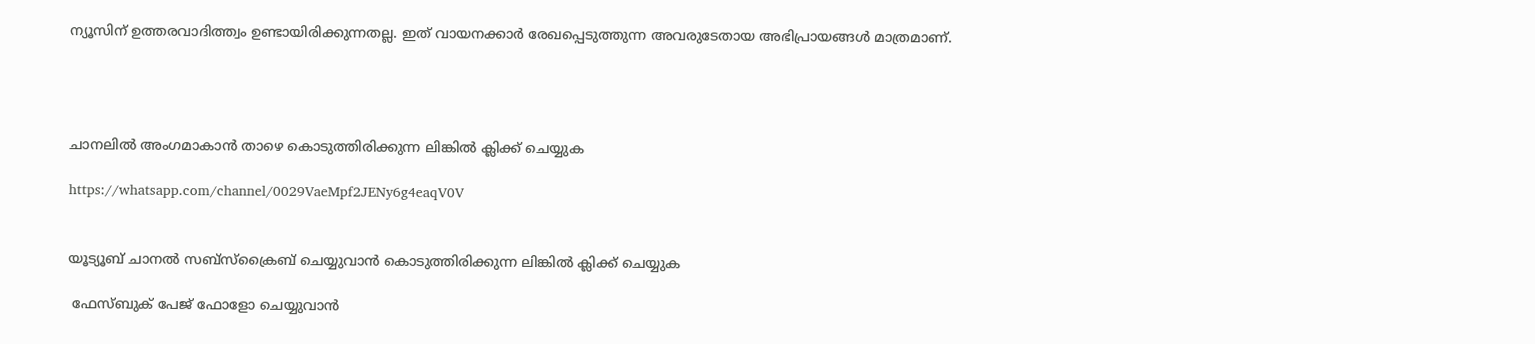ന്യൂസിന് ഉത്തരവാദിത്ത്വം ഉണ്ടായിരിക്കുന്നതല്ല. ഇത് വായനക്കാർ രേഖപ്പെടുത്തുന്ന അവരുടേതായ അഭിപ്രായങ്ങൾ മാത്രമാണ്.




ചാനലിൽ അംഗമാകാൻ താഴെ കൊടുത്തിരിക്കുന്ന ലിങ്കിൽ ക്ലിക്ക് ചെയ്യുക

https://whatsapp.com/channel/0029VaeMpf2JENy6g4eaqV0V


യൂട്യൂബ് ചാനൽ സബ്സ്ക്രൈബ് ചെയ്യുവാൻ കൊടുത്തിരിക്കുന്ന ലിങ്കിൽ ക്ലിക്ക് ചെയ്യുക

 ഫേസ്ബുക് പേജ് ഫോളോ ചെയ്യുവാൻ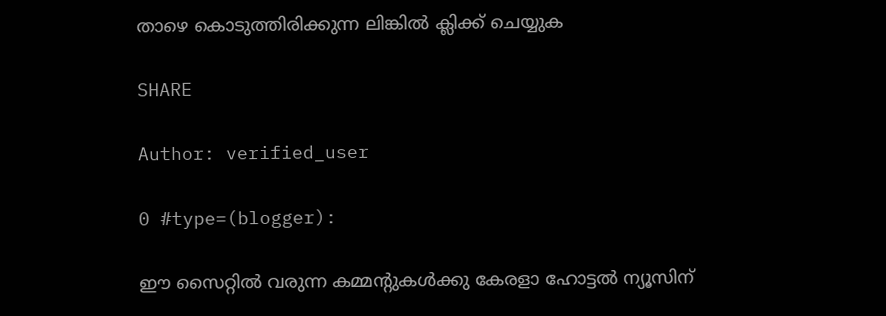താഴെ കൊടുത്തിരിക്കുന്ന ലിങ്കിൽ ക്ലിക്ക് ചെയ്യുക

SHARE

Author: verified_user

0 #type=(blogger):

ഈ സൈറ്റിൽ വരുന്ന കമ്മന്റുകൾക്കു കേരളാ ഹോട്ടൽ ന്യൂസിന്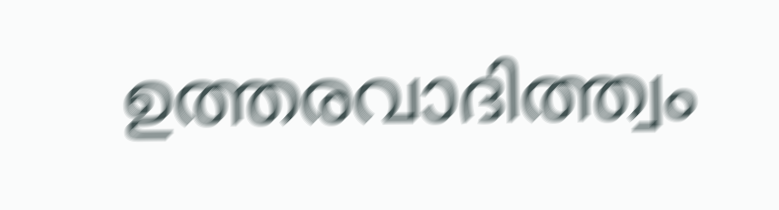ഉത്തരവാദിത്ത്വം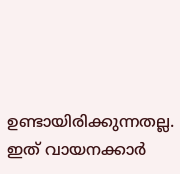ഉണ്ടായിരിക്കുന്നതല്ല. ഇത് വായനക്കാർ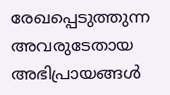രേഖപ്പെടുത്തുന്ന അവരുടേതായ അഭിപ്രായങ്ങൾ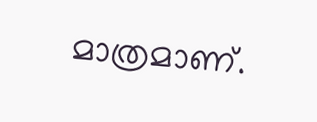മാത്രമാണ്.